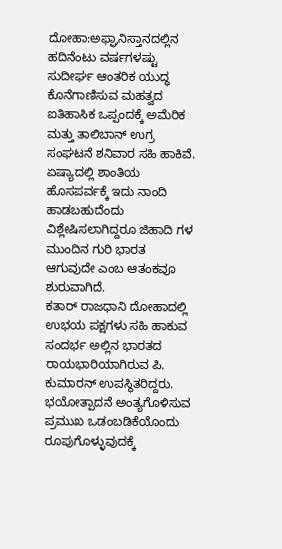ದೋಹಾ:ಅಫ್ಘಾನಿಸ್ತಾನದಲ್ಲಿನ ಹದಿನೆಂಟು ವರ್ಷಗಳಷ್ಟು ಸುದೀರ್ಘ ಆಂತರಿಕ ಯುದ್ಧ ಕೊನೆಗಾಣಿಸುವ ಮಹತ್ವದ ಐತಿಹಾಸಿಕ ಒಪ್ಪಂದಕ್ಕೆ ಅಮೆರಿಕ ಮತ್ತು ತಾಲಿಬಾನ್ ಉಗ್ರ ಸಂಘಟನೆ ಶನಿವಾರ ಸಹಿ ಹಾಕಿವೆ. ಏಷ್ಯಾದಲ್ಲಿ ಶಾಂತಿಯ ಹೊಸಪರ್ವಕ್ಕೆ ಇದು ನಾಂದಿ ಹಾಡಬಹುದೆಂದು ವಿಶ್ಲೇಷಿಸಲಾಗಿದ್ದರೂ ಜಿಹಾದಿ ಗಳ ಮುಂದಿನ ಗುರಿ ಭಾರತ ಆಗುವುದೇ ಎಂಬ ಆತಂಕವೂ ಶುರುವಾಗಿದೆ.
ಕತಾರ್ ರಾಜಧಾನಿ ದೋಹಾದಲ್ಲಿ ಉಭಯ ಪಕ್ಷಗಳು ಸಹಿ ಹಾಕುವ ಸಂದರ್ಭ ಅಲ್ಲಿನ ಭಾರತದ ರಾಯಭಾರಿಯಾಗಿರುವ ಪಿ. ಕುಮಾರನ್ ಉಪಸ್ಥಿತರಿದ್ದರು. ಭಯೋತ್ಪಾದನೆ ಅಂತ್ಯಗೊಳಿಸುವ ಪ್ರಮುಖ ಒಡಂಬಡಿಕೆಯೊಂದು ರೂಪುಗೊಳ್ಳುವುದಕ್ಕೆ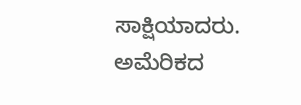ಸಾಕ್ಷಿಯಾದರು. ಅಮೆರಿಕದ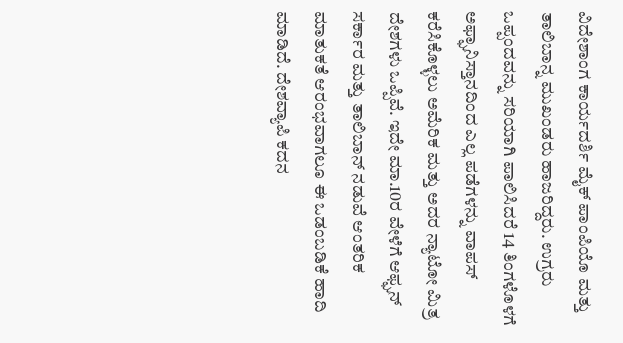ವಿದೇಶಾಂಗ ಕಾರ್ಯದರ್ಶಿ ಮೈಕ್ ಪಾಂಪಿಯೊ ಮತ್ತು ತಾಲಿಬಾನ್ನ ಮುಖಂಡರು ಹಾಜರಿದ್ದರು. ಉಗ್ರರು ಒಪ್ಪಂದವನ್ನು ಸರಿಯಾಗಿ ಪಾಲಿಸಿದರೆ 14 ತಿಂಗಳೊಳಗೆ ಅಫ್ಘಾನಿಸ್ತಾನದಿಂದ ಎಲ್ಲ ಪಡೆಗಳನ್ನು ವಾಪಸ್ ಕರೆಸಿಕೊಳ್ಳಲು ಅಮೆರಿಕ ಮತ್ತು ಅದರ ನ್ಯಾಟೋ ಮಿತ್ರ ದೇಶಗಳು ಒಪ್ಪಿವೆ. ಇದೇ ಮಾ.10ರ ವೇಳೆಗೆ ಆಫ್ಘನ್ ಸರ್ಕಾರ ಮತ್ತು ತಾಲಿಬಾನ್ ನಡುವೆ ಆಂತರಿಕ ಮಾತುಕತೆ ಆರಂಭವಾಗಲೂ ಈ ಒಡಂಬಡಿಕೆ ಹಾದಿ ಮಾಡಿದೆ. ದೇಶವ್ಯಾಪಿ ಕದನ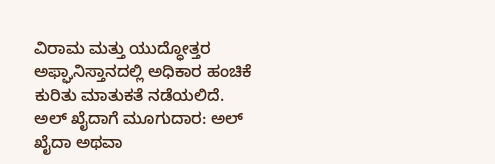ವಿರಾಮ ಮತ್ತು ಯುದ್ಧೋತ್ತರ ಅಫ್ಘಾನಿಸ್ತಾನದಲ್ಲಿ ಅಧಿಕಾರ ಹಂಚಿಕೆ ಕುರಿತು ಮಾತುಕತೆ ನಡೆಯಲಿದೆ.
ಅಲ್ ಖೈದಾಗೆ ಮೂಗುದಾರ: ಅಲ್ ಖೈದಾ ಅಥವಾ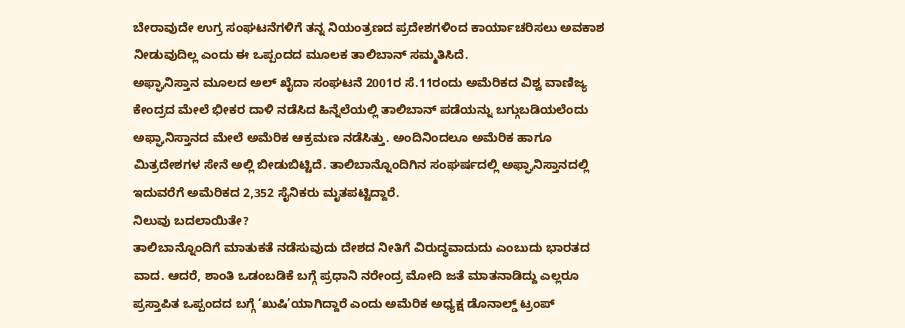ಬೇರಾವುದೇ ಉಗ್ರ ಸಂಘಟನೆಗಳಿಗೆ ತನ್ನ ನಿಯಂತ್ರಣದ ಪ್ರದೇಶಗಳಿಂದ ಕಾರ್ಯಾಚರಿಸಲು ಅವಕಾಶ ನೀಡುವುದಿಲ್ಲ ಎಂದು ಈ ಒಪ್ಪಂದದ ಮೂಲಕ ತಾಲಿಬಾನ್ ಸಮ್ಮತಿಸಿದೆ.
ಅಫ್ಘಾನಿಸ್ತಾನ ಮೂಲದ ಅಲ್ ಖೈದಾ ಸಂಘಟನೆ 2001ರ ಸೆ.11ರಂದು ಅಮೆರಿಕದ ವಿಶ್ವ ವಾಣಿಜ್ಯ ಕೇಂದ್ರದ ಮೇಲೆ ಭೀಕರ ದಾಳಿ ನಡೆಸಿದ ಹಿನ್ನೆಲೆಯಲ್ಲಿ ತಾಲಿಬಾನ್ ಪಡೆಯನ್ನು ಬಗ್ಗುಬಡಿಯಲೆಂದು ಅಫ್ಘಾನಿಸ್ತಾನದ ಮೇಲೆ ಅಮೆರಿಕ ಆಕ್ರಮಣ ನಡೆಸಿತ್ತು. ಅಂದಿನಿಂದಲೂ ಅಮೆರಿಕ ಹಾಗೂ ಮಿತ್ರದೇಶಗಳ ಸೇನೆ ಅಲ್ಲಿ ಬೀಡುಬಿಟ್ಟಿದೆ. ತಾಲಿಬಾನ್ನೊಂದಿಗಿನ ಸಂಘರ್ಷದಲ್ಲಿ ಅಫ್ಘಾನಿಸ್ತಾನದಲ್ಲಿ ಇದುವರೆಗೆ ಅಮೆರಿಕದ 2,352 ಸೈನಿಕರು ಮೃತಪಟ್ಟಿದ್ದಾರೆ.
ನಿಲುವು ಬದಲಾಯಿತೇ?
ತಾಲಿಬಾನ್ನೊಂದಿಗೆ ಮಾತುಕತೆ ನಡೆಸುವುದು ದೇಶದ ನೀತಿಗೆ ವಿರುದ್ಧವಾದುದು ಎಂಬುದು ಭಾರತದ ವಾದ. ಆದರೆ, ಶಾಂತಿ ಒಡಂಬಡಿಕೆ ಬಗ್ಗೆ ಪ್ರಧಾನಿ ನರೇಂದ್ರ ಮೋದಿ ಜತೆ ಮಾತನಾಡಿದ್ದು ಎಲ್ಲರೂ ಪ್ರಸ್ತಾಪಿತ ಒಪ್ಪಂದದ ಬಗ್ಗೆ ‘ಖುಷಿ’ಯಾಗಿದ್ದಾರೆ ಎಂದು ಅಮೆರಿಕ ಅಧ್ಯಕ್ಷ ಡೊನಾಲ್ಡ್ ಟ್ರಂಪ್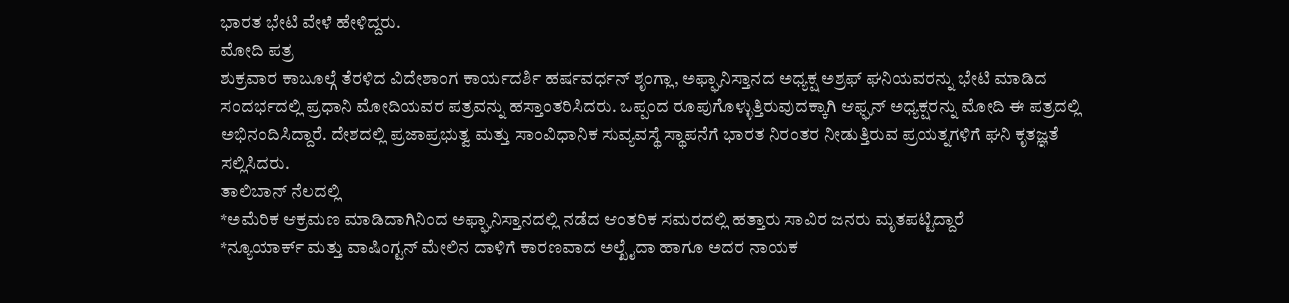ಭಾರತ ಭೇಟಿ ವೇಳೆ ಹೇಳಿದ್ದರು.
ಮೋದಿ ಪತ್ರ
ಶುಕ್ರವಾರ ಕಾಬೂಲ್ಗೆ ತೆರಳಿದ ವಿದೇಶಾಂಗ ಕಾರ್ಯದರ್ಶಿ ಹರ್ಷವರ್ಧನ್ ಶೃಂಗ್ಲಾ, ಅಫ್ಘಾನಿಸ್ತಾನದ ಅಧ್ಯಕ್ಷ ಅಶ್ರಫ್ ಘನಿಯವರನ್ನು ಭೇಟಿ ಮಾಡಿದ ಸಂದರ್ಭದಲ್ಲಿ ಪ್ರಧಾನಿ ಮೋದಿಯವರ ಪತ್ರವನ್ನು ಹಸ್ತಾಂತರಿಸಿದರು. ಒಪ್ಪಂದ ರೂಪುಗೊಳ್ಳುತ್ತಿರುವುದಕ್ಕಾಗಿ ಆಫ್ಘನ್ ಅಧ್ಯಕ್ಷರನ್ನು ಮೋದಿ ಈ ಪತ್ರದಲ್ಲಿ ಅಭಿನಂದಿಸಿದ್ದಾರೆ. ದೇಶದಲ್ಲಿ ಪ್ರಜಾಪ್ರಭುತ್ವ ಮತ್ತು ಸಾಂವಿಧಾನಿಕ ಸುವ್ಯವಸ್ಥೆ ಸ್ಥಾಪನೆಗೆ ಭಾರತ ನಿರಂತರ ನೀಡುತ್ತಿರುವ ಪ್ರಯತ್ನಗಳಿಗೆ ಘನಿ ಕೃತಜ್ಞತೆ ಸಲ್ಲಿಸಿದರು.
ತಾಲಿಬಾನ್ ನೆಲದಲ್ಲಿ
*ಅಮೆರಿಕ ಆಕ್ರಮಣ ಮಾಡಿದಾಗಿನಿಂದ ಅಫ್ಘಾನಿಸ್ತಾನದಲ್ಲಿ ನಡೆದ ಆಂತರಿಕ ಸಮರದಲ್ಲಿ ಹತ್ತಾರು ಸಾವಿರ ಜನರು ಮೃತಪಟ್ಟಿದ್ದಾರೆ
*ನ್ಯೂಯಾರ್ಕ್ ಮತ್ತು ವಾಷಿಂಗ್ಟನ್ ಮೇಲಿನ ದಾಳಿಗೆ ಕಾರಣವಾದ ಅಲ್ಖೈದಾ ಹಾಗೂ ಅದರ ನಾಯಕ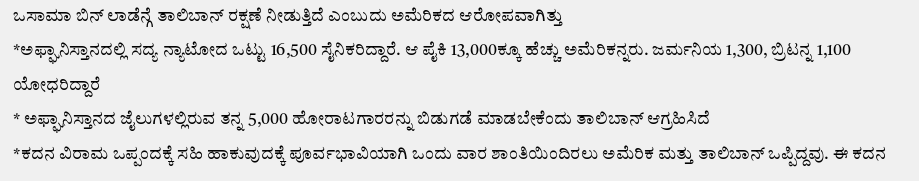ಒಸಾಮಾ ಬಿನ್ ಲಾಡೆನ್ಗೆ ತಾಲಿಬಾನ್ ರಕ್ಷಣೆ ನೀಡುತ್ತಿದೆ ಎಂಬುದು ಅಮೆರಿಕದ ಆರೋಪವಾಗಿತ್ತು
*ಅಫ್ಘಾನಿಸ್ತಾನದಲ್ಲಿ ಸದ್ಯ ನ್ಯಾಟೋದ ಒಟ್ಟು 16,500 ಸೈನಿಕರಿದ್ದಾರೆ. ಆ ಪೈಕಿ 13,000ಕ್ಕೂ ಹೆಚ್ಚು ಅಮೆರಿಕನ್ನರು. ಜರ್ಮನಿಯ 1,300, ಬ್ರಿಟನ್ನ 1,100 ಯೋಧರಿದ್ದಾರೆ
* ಅಫ್ಘಾನಿಸ್ತಾನದ ಜೈಲುಗಳಲ್ಲಿರುವ ತನ್ನ 5,000 ಹೋರಾಟಗಾರರನ್ನು ಬಿಡುಗಡೆ ಮಾಡಬೇಕೆಂದು ತಾಲಿಬಾನ್ ಆಗ್ರಹಿಸಿದೆ
*ಕದನ ವಿರಾಮ ಒಪ್ಪಂದಕ್ಕೆ ಸಹಿ ಹಾಕುವುದಕ್ಕೆ ಪೂರ್ವಭಾವಿಯಾಗಿ ಒಂದು ವಾರ ಶಾಂತಿಯಿಂದಿರಲು ಅಮೆರಿಕ ಮತ್ತು ತಾಲಿಬಾನ್ ಒಪ್ಪಿದ್ದವು. ಈ ಕದನ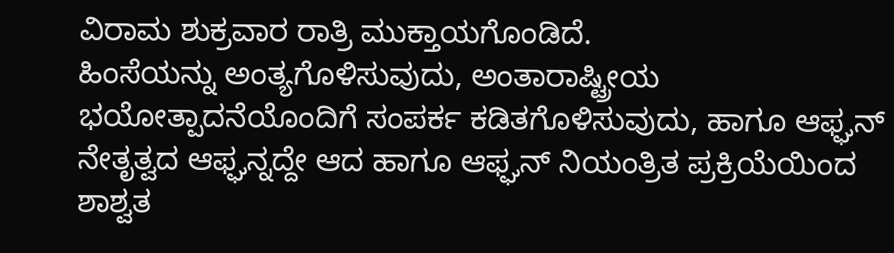ವಿರಾಮ ಶುಕ್ರವಾರ ರಾತ್ರಿ ಮುಕ್ತಾಯಗೊಂಡಿದೆ.
ಹಿಂಸೆಯನ್ನು ಅಂತ್ಯಗೊಳಿಸುವುದು, ಅಂತಾರಾಷ್ಟ್ರೀಯ ಭಯೋತ್ಪಾದನೆಯೊಂದಿಗೆ ಸಂಪರ್ಕ ಕಡಿತಗೊಳಿಸುವುದು, ಹಾಗೂ ಆಫ್ಘನ್ ನೇತೃತ್ವದ ಆಫ್ಘನ್ನದ್ದೇ ಆದ ಹಾಗೂ ಆಫ್ಘನ್ ನಿಯಂತ್ರಿತ ಪ್ರಕ್ರಿಯೆಯಿಂದ ಶಾಶ್ವತ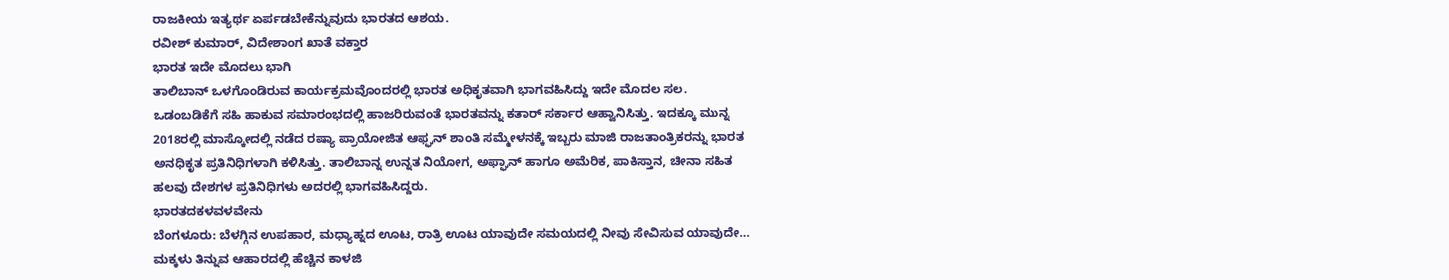ರಾಜಕೀಯ ಇತ್ಯರ್ಥ ಏರ್ಪಡಬೇಕೆನ್ನುವುದು ಭಾರತದ ಆಶಯ.
ರವೀಶ್ ಕುಮಾರ್, ವಿದೇಶಾಂಗ ಖಾತೆ ವಕ್ತಾರ
ಭಾರತ ಇದೇ ಮೊದಲು ಭಾಗಿ
ತಾಲಿಬಾನ್ ಒಳಗೊಂಡಿರುವ ಕಾರ್ಯಕ್ರಮವೊಂದರಲ್ಲಿ ಭಾರತ ಅಧಿಕೃತವಾಗಿ ಭಾಗವಹಿಸಿದ್ದು ಇದೇ ಮೊದಲ ಸಲ. ಒಡಂಬಡಿಕೆಗೆ ಸಹಿ ಹಾಕುವ ಸಮಾರಂಭದಲ್ಲಿ ಹಾಜರಿರುವಂತೆ ಭಾರತವನ್ನು ಕತಾರ್ ಸರ್ಕಾರ ಆಹ್ವಾನಿಸಿತ್ತು. ಇದಕ್ಕೂ ಮುನ್ನ 2018ರಲ್ಲಿ ಮಾಸ್ಕೋದಲ್ಲಿ ನಡೆದ ರಷ್ಯಾ ಪ್ರಾಯೋಜಿತ ಆಫ್ಘನ್ ಶಾಂತಿ ಸಮ್ಮೇಳನಕ್ಕೆ ಇಬ್ಬರು ಮಾಜಿ ರಾಜತಾಂತ್ರಿಕರನ್ನು ಭಾರತ ಅನಧಿಕೃತ ಪ್ರತಿನಿಧಿಗಳಾಗಿ ಕಳಿಸಿತ್ತು. ತಾಲಿಬಾನ್ನ ಉನ್ನತ ನಿಯೋಗ, ಅಫ್ಘಾನ್ ಹಾಗೂ ಅಮೆರಿಕ, ಪಾಕಿಸ್ತಾನ, ಚೀನಾ ಸಹಿತ ಹಲವು ದೇಶಗಳ ಪ್ರತಿನಿಧಿಗಳು ಅದರಲ್ಲಿ ಭಾಗವಹಿಸಿದ್ದರು.
ಭಾರತದಕಳವಳವೇನು
ಬೆಂಗಳೂರು: ಬೆಳಗ್ಗಿನ ಉಪಹಾರ, ಮಧ್ಯಾಹ್ನದ ಊಟ, ರಾತ್ರಿ ಊಟ ಯಾವುದೇ ಸಮಯದಲ್ಲಿ ನೀವು ಸೇವಿಸುವ ಯಾವುದೇ…
ಮಕ್ಕಳು ತಿನ್ನುವ ಆಹಾರದಲ್ಲಿ ಹೆಚ್ಚಿನ ಕಾಳಜಿ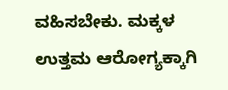ವಹಿಸಬೇಕು. ಮಕ್ಕಳ ಉತ್ತಮ ಆರೋಗ್ಯಕ್ಕಾಗಿ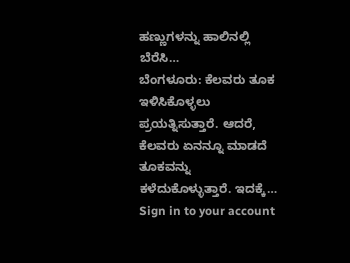ಹಣ್ಣುಗಳನ್ನು ಹಾಲಿನಲ್ಲಿ ಬೆರೆಸಿ…
ಬೆಂಗಳೂರು: ಕೆಲವರು ತೂಕ ಇಳಿಸಿಕೊಳ್ಳಲು ಪ್ರಯತ್ನಿಸುತ್ತಾರೆ. ಆದರೆ, ಕೆಲವರು ಏನನ್ನೂ ಮಾಡದೆ ತೂಕವನ್ನು ಕಳೆದುಕೊಳ್ಳುತ್ತಾರೆ. ಇದಕ್ಕೆ…
Sign in to your account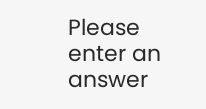Please enter an answer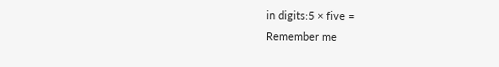in digits:5 × five =
Remember me